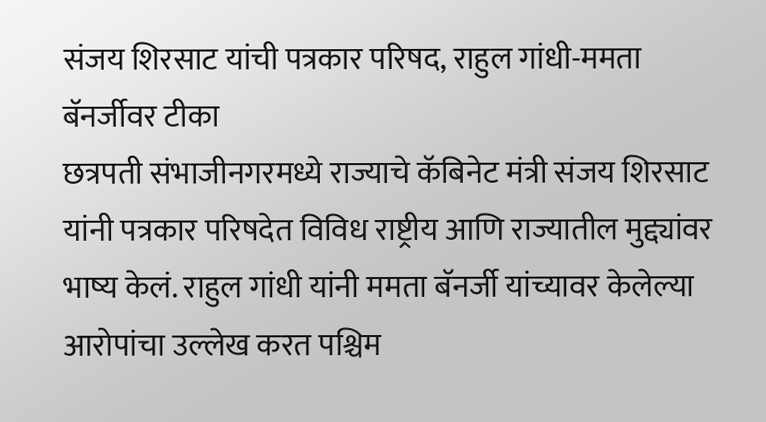संजय शिरसाट यांची पत्रकार परिषद, राहुल गांधी-ममता बॅनर्जीवर टीका
छत्रपती संभाजीनगरमध्ये राज्याचे कॅबिनेट मंत्री संजय शिरसाट यांनी पत्रकार परिषदेत विविध राष्ट्रीय आणि राज्यातील मुद्द्यांवर भाष्य केलं. राहुल गांधी यांनी ममता बॅनर्जी यांच्यावर केलेल्या आरोपांचा उल्लेख करत पश्चिम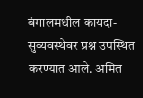बंगालमधील कायदा-सुव्यवस्थेवर प्रश्न उपस्थित करण्यात आले. अमित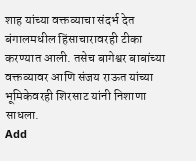शाह यांच्या वक्तव्याचा संदर्भ देत बंगालमधील हिंसाचारावरही टीका करण्यात आली. तसेच बागेश्वर बाबांच्या वक्तव्यावर आणि संजय राऊत यांच्या भूमिकेवरही शिरसाट यांनी निशाणा साधला.
Add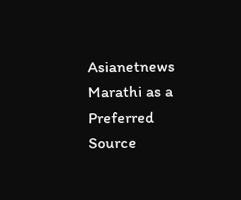Asianetnews Marathi as a Preferred Source